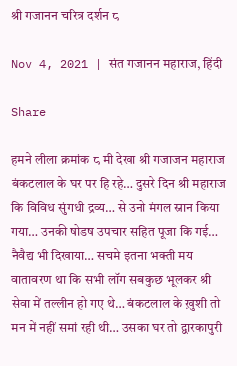श्री गजानन चरित्र दर्शन ८

Nov 4, 2021 | संत गजानन महाराज, हिंदी

Share

हमने लीला क्रमांक ८ मी देखा श्री गजाजन महाराज बंकटलाल के घर पर हि रहे… दुसरे दिन श्री महाराज कि विविध सुंगधी द्रव्य… से उनो मंगल स्नान किया गया… उनकी षोडष उपचार सहित पूजा कि गई… नैवैद्य भी दिखाया… सचमे इतना भक्ती मय  वातावरण था कि सभी लॉग सबकुछ भूलकर श्री सेवा में तल्लीन हो गए थे… बंकटलाल के ख़ुशी तो मन में नहीं समां रही थी… उसका घर तो द्वारकापुरी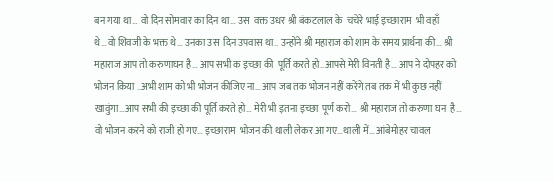बन गया था… वो दिन सोमवार का दिन था… उस  वक्त उधर श्री बंकटलाल के  चचेरे भाई इच्छाराम  भी वहाँ  थे…वो शिवजी के भक्त थे… उनका उस  दिन उपवास था.. उन्होंने श्री महाराज को शाम के समय प्रार्थना की… श्री महाराज आप तो करुणाघन है… आप सभी क इच्छा की  पूर्ति करते हो..आपसे मेरी विनती है… आप ने दोपहर को भोजन किया ..अभी शाम को भी भोजन कीजिए ना… आप जब तक भोजन नहीं करेंगे तब तक में भी कुछ नहीं खावुंगा…आप सभी की इच्छा की पूर्ति करते हो… मेरी भी इतना इच्छा  पूर्ण करो… श्री महाराज तो करुणा घन  है… वो भोजन करने को राजी हो गए… इच्छाराम  भोजन की थाली लेकर आ गए…थाली में… आंबेमोहर चावल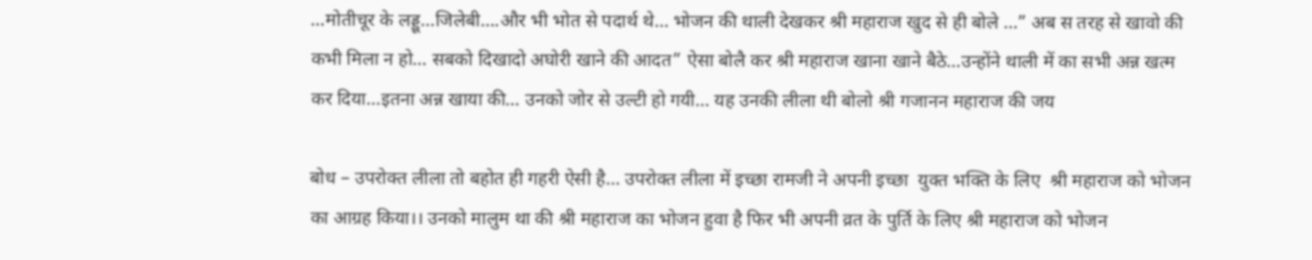…मोतीचूर के लड्डू…जिलेबी….और भी भोत से पदार्थ थे… भोजन की थाली देखकर श्री महाराज खुद से ही बोले …” अब स तरह से खावो की कभी मिला न हो… सबको दिखादो अघोरी खाने की आदत” ऐसा बोलै कर श्री महाराज खाना खाने बैठे…उन्होंने थाली में का सभी अन्न खत्म  कर दिया…इतना अन्न खाया की… उनको जोर से उल्टी हो गयी… यह उनकी लीला थी बोलो श्री गजानन महाराज की जय

बोध – उपरोक्त लीला तो बहोत ही गहरी ऐसी है… उपरोक्त लीला में इच्छा रामजी ने अपनी इच्छा  युक्त भक्ति के लिए  श्री महाराज को भोजन का आग्रह किया।। उनको मालुम था की श्री महाराज का भोजन हुवा है फिर भी अपनी व्रत के पुर्ति के लिए श्री महाराज को भोजन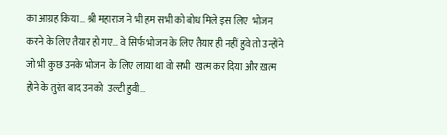का आग्रह किया… श्री महाराज ने भी हम सभी को बोध मिले इस लिए  भोजन करने के लिए तैयार हो गए… वे सिर्फ भोजन के लिए तैयार ही नहीं हुवे तो उन्होंने जो भी कुछ उनके भोजन  के लिए लाया था वो सभी  खत्म कर दिया और ख़त्म होने के तुरंत बाद उनको  उल्टी हुवी…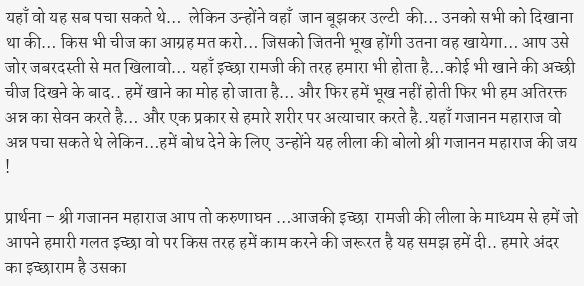यहाँ वो यह सब पचा सकते थे…  लेकिन उन्होंने वहाँ  जान बूझकर उल्टी  की… उनको सभी को दिखाना था की… किस भी चीज का आग्रह मत करो… जिसको जितनी भूख होंगी उतना वह खायेगा… आप उसे जोर जबरदस्ती से मत खिलावो… यहाँ इच्छा रामजी की तरह हमारा भी होता है…कोई भी खाने की अच्छी चीज दिखने के बाद.. हमें खाने का मोह हो जाता है… और फिर हमें भूख नहीं होती फिर भी हम अतिरक्त अन्न का सेवन करते है… और एक प्रकार से हमारे शरीर पर अत्याचार करते है..यहाँ गजानन महाराज वो अन्न पचा सकते थे लेकिन…हमें बोध देने के लिए  उन्होंने यह लीला की बोलो श्री गजानन महाराज की जय !

प्रार्थना – श्री गजानन महाराज आप तो करुणाघन …आजकी इच्छा  रामजी की लीला के माध्यम से हमें जो आपने हमारी गलत इच्छा वो पर किस तरह हमें काम करने की जरूरत है यह समझ हमें दी.. हमारे अंदर का इच्छाराम है उसका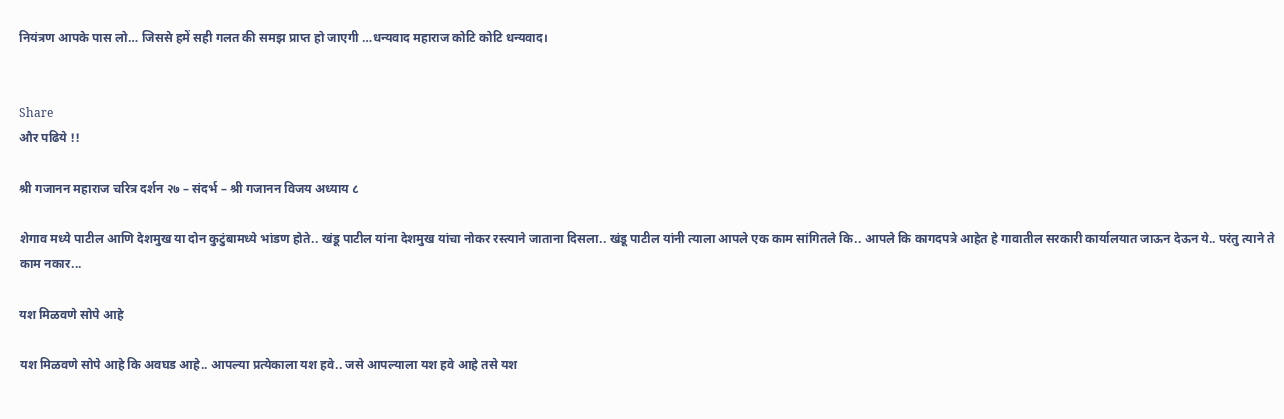नियंत्रण आपके पास लो… जिससे हमें सही गलत की समझ प्राप्त हो जाएगी …धन्यवाद महाराज कोटि कोटि धन्यवाद।


Share
और पढिये !!

श्री गजानन महाराज चरित्र दर्शन २७ – संदर्भ – श्री गजानन विजय अध्याय ८

शेगाव मध्ये पाटील आणि देशमुख या दोन कुटुंबामध्ये भांडण होते.. खंडू पाटील यांना देशमुख यांचा नोकर रस्त्याने जाताना दिसला.. खंडू पाटील यांनी त्याला आपले एक काम सांगितले कि.. आपले कि कागदपत्रे आहेत हे गावातील सरकारी कार्यालयात जाऊन देऊन ये.. परंतु त्याने ते काम नकार...

यश मिळवणे सोपे आहे

यश मिळवणे सोपे आहे कि अवघड आहे.. आपल्या प्रत्येकाला यश हवे.. जसे आपल्याला यश हवे आहे तसे यश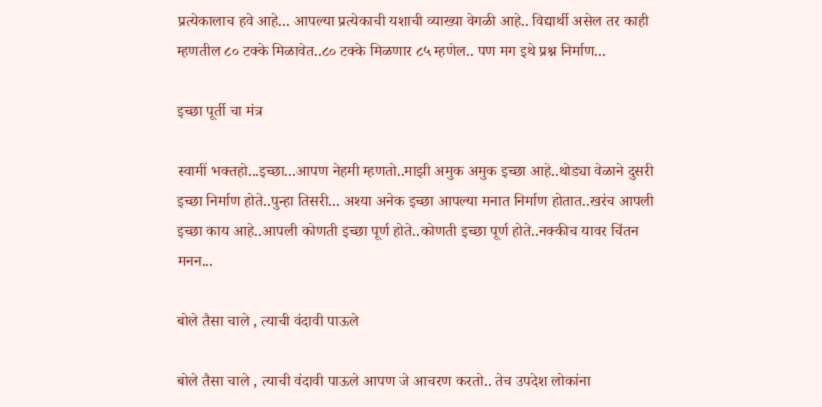प्रत्येकालाच हवे आहे... आपल्या प्रत्येकाची यशाची व्याख्या वेगळी आहे.. विद्यार्थी असेल तर काही म्हणतील ८० टक्के मिळावेत..८० टक्के मिळणार ८५ म्हणेल.. पण मग इथे प्रश्न निर्माण...

इच्छा पूर्ती चा मंत्र

स्वामीं भक्तहो...इच्छा...आपण नेहमी म्हणतो..माझी अमुक अमुक इच्छा आहे..थोड्या वेळाने दुसरी इच्छा निर्माण होते..पुन्हा तिसरी... अश्या अनेक इच्छा आपल्या मनात निर्माण होतात..खरंच आपली इच्छा काय आहे..आपली कोणती इच्छा पूर्ण होते..कोणती इच्छा पूर्ण होते..नक्कीच यावर चिंतन मनन...

बोले तैसा चाले , त्याची वंदावी पाऊले

बोले तैसा चाले , त्याची वंदावी पाऊले आपण जे आचरण करतो.. तेच उपदेश लोकांना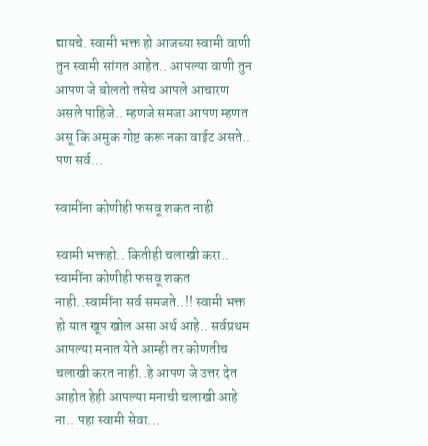द्यायचे. स्वामी भक्त हो आजच्या स्वामी वाणी तुन स्वामी सांगत आहेत.. आपल्या वाणी तुन आपण जे बोलतो तसेच आपले आचारण असले पाहिजे.. म्हणजे समजा आपण म्हणत असू कि अमुक गोष्ट करू नका वाईट असते.. पण सर्व...

स्वामींना कोणीही फसवू शकत नाही

स्वामी भक्तहो.. कितीही चलाखी करा.. स्वामींना कोणीही फसवू शकत नाही..स्वामींना सर्व समजते..!! स्वामी भक्त हो यात खूप खोल असा अर्थ आहे.. सर्वप्रथम आपल्या मनात येते आम्ही तर कोणतीच चलाखी करत नाही..हे आपण जे उत्तर देत आहोत हेही आपल्या मनाची चलाखी आहे ना.. पहा स्वामी सेवा...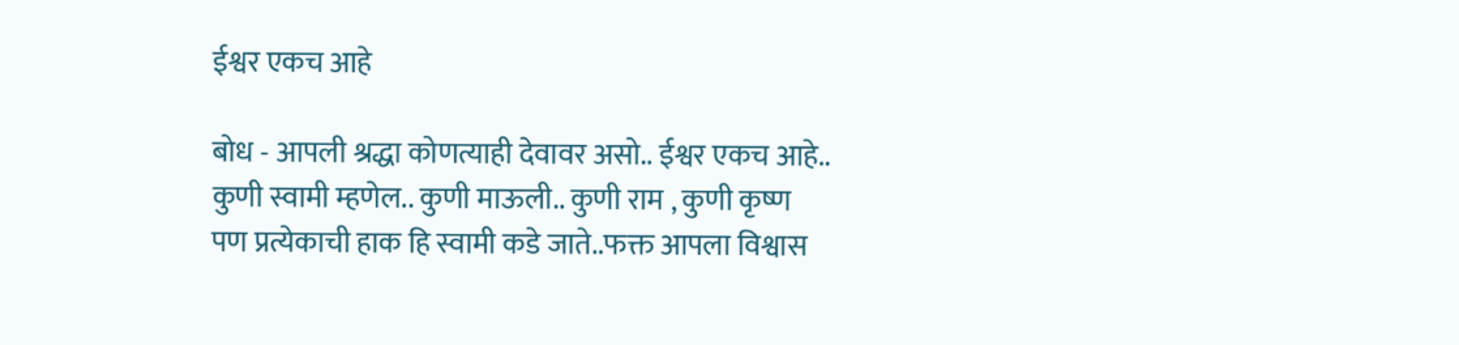ईश्वर एकच आहे

बोध - आपली श्रद्धा कोणत्याही देवावर असो.. ईश्वर एकच आहे.. कुणी स्वामी म्हणेल.. कुणी माऊली.. कुणी राम , कुणी कृष्ण पण प्रत्येकाची हाक हि स्वामी कडे जाते..फक्त आपला विश्वास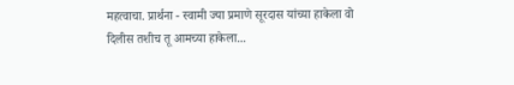महत्वाचा. प्रार्थना - स्वामी ज्या प्रमाणे सूरदास यांच्या हाकेला वो दिलीस तशीच तू आमच्या हाकेला...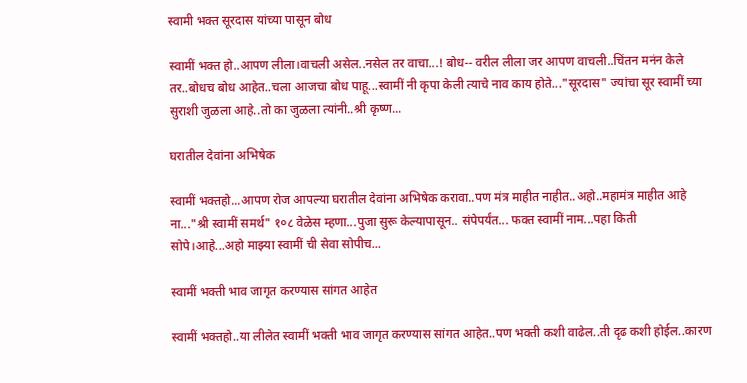स्वामी भक्त सूरदास यांच्या पासून बोध

स्वामीं भक्त हो..आपण लीला।वाचली असेल..नसेल तर वाचा...! बोध-- वरील लीला जर आपण वाचली..चिंतन मनंन केले तर..बोधच बोध आहेत..चला आजचा बोध पाहू...स्वामीं नी कृपा केली त्याचे नाव काय होते..."सूरदास" ज्यांचा सूर स्वामीं च्या सुराशी जुळला आहे..तो का जुळला त्यांनी..श्री कृष्ण...

घरातील देवांना अभिषेक

स्वामीं भक्तहो...आपण रोज आपल्या घरातील देवांना अभिषेक करावा..पण मंत्र माहीत नाहीत..अहो..महामंत्र माहीत आहे ना..."श्री स्वामीं समर्थ" १०८ वेळेस म्हणा...पुजा सुरू केल्यापासून.. संपेपर्यंत... फक्त स्वामीं नाम...पहा किती सोपे।आहे...अहो माझ्या स्वामीं ची सेवा सोपीच...

स्वामीं भक्ती भाव जागृत करण्यास सांगत आहेत

स्वामीं भक्तहो..या लीलेत स्वामीं भक्ती भाव जागृत करण्यास सांगत आहेत..पण भक्ती कशी वाढेल..ती दृढ कशी होईल..कारण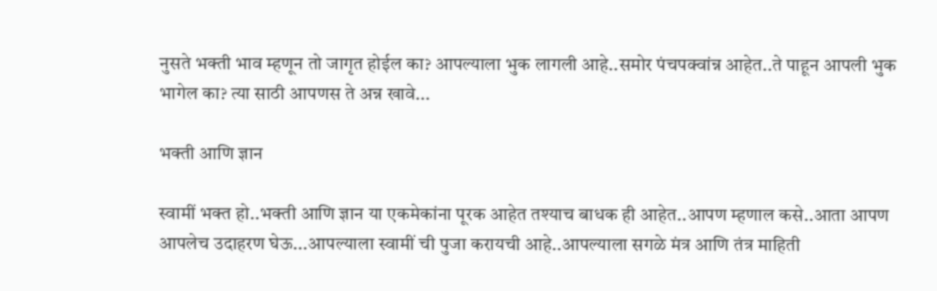नुसते भक्ती भाव म्हणून तो जागृत होईल का? आपल्याला भुक लागली आहे..समोर पंचपक्वांन्न आहेत..ते पाहून आपली भुक भागेल का? त्या साठी आपणस ते अन्न खावे...

भक्ती आणि ज्ञान

स्वामीं भक्त हो..भक्ती आणि ज्ञान या एकमेकांना पूरक आहेत तश्याच बाधक ही आहेत..आपण म्हणाल कसे..आता आपण आपलेच उदाहरण घेऊ...आपल्याला स्वामीं ची पुजा करायची आहे..आपल्याला सगळे मंत्र आणि तंत्र माहिती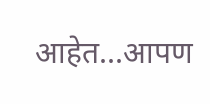आहेत...आपण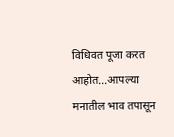विधिवत पूजा करत आहोत...आपल्या मनातील भाव तपासून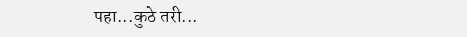पहा...कुठे तरी...